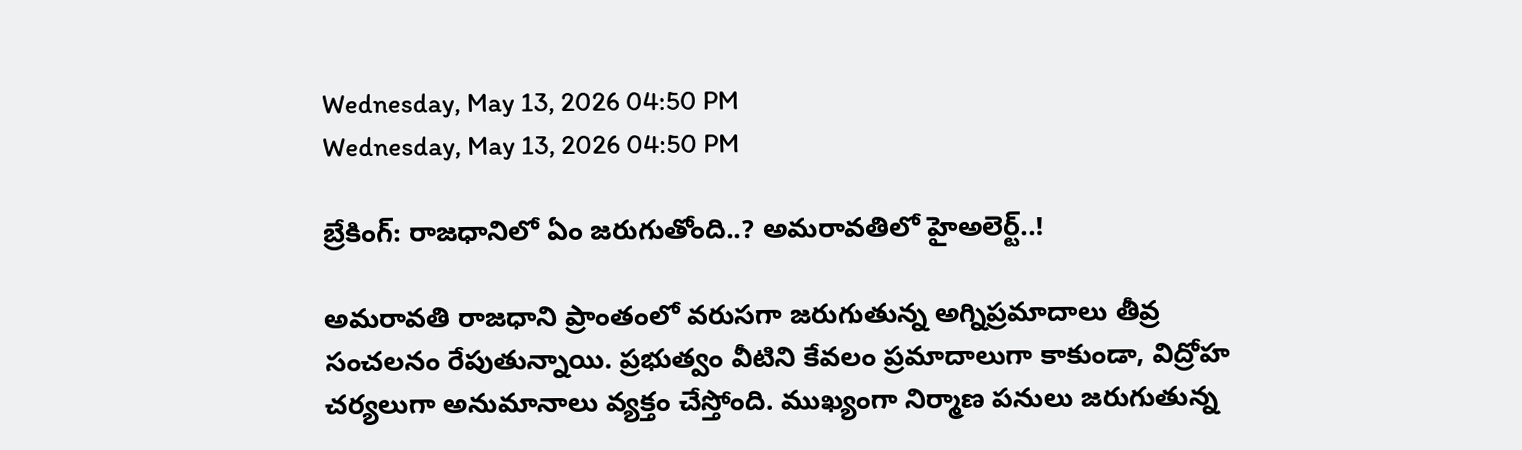Wednesday, May 13, 2026 04:50 PM
Wednesday, May 13, 2026 04:50 PM

బ్రేకింగ్: రాజధానిలో ఏం జరుగుతోంది..? అమరావతిలో హైఅలెర్ట్..!

అమరావతి రాజధాని ప్రాంతంలో వరుసగా జరుగుతున్న అగ్నిప్రమాదాలు తీవ్ర సంచలనం రేపుతున్నాయి. ప్రభుత్వం వీటిని కేవలం ప్రమాదాలుగా కాకుండా, విద్రోహ చర్యలుగా అనుమానాలు వ్యక్తం చేస్తోంది. ముఖ్యంగా నిర్మాణ పనులు జరుగుతున్న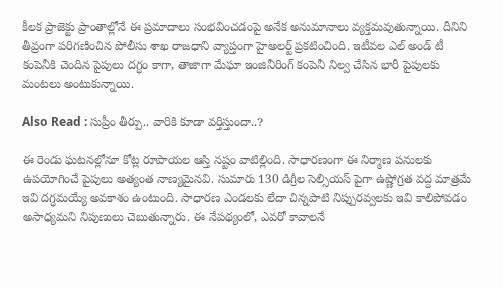కీలక ప్రాజెక్టు ప్రాంతాల్లోనే ఈ ప్రమాదాలు సంభవించడంపై అనేక అనుమానాలు వ్యక్తమవుతున్నాయి. దీనిని తీవ్రంగా పరిగణించిన పోలీసు శాఖ రాజధాని వ్యాప్తంగా హైఅలర్ట్ ప్రకటించింది. ఇటీవల ఎల్ అండ్ టీ కంపెనీకి చెందిన పైపులు దగ్ధం కాగా, తాజాగా మేఘా ఇంజినీరింగ్ కంపెనీ నిల్వ చేసిన భారీ పైపులకు మంటలు అంటుకున్నాయి.

Also Read : సుప్రీం తీర్పు.. వారికి కూడా వర్తిస్తుందా..?

ఈ రెండు ఘటనల్లోనూ కోట్ల రూపాయల ఆస్తి నష్టం వాటిల్లింది. సాధారణంగా ఈ నిర్మాణ పనులకు ఉపయోగించే పైపులు అత్యంత నాణ్యమైనవి. సుమారు 130 డిగ్రీల సెల్సియస్ పైగా ఉష్ణోగ్రత వద్ద మాత్రమే ఇవి దగ్ధమయ్యే అవకాశం ఉంటుంది. సాధారణ ఎండలకు లేదా చిన్నపాటి నిప్పురవ్వలకు ఇవి కాలిపోవడం అసాధ్యమని నిపుణులు చెబుతున్నారు. ఈ నేపథ్యంలో, ఎవరో కావాలనే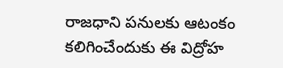రాజధాని పనులకు ఆటంకం కలిగించేందుకు ఈ విద్రోహ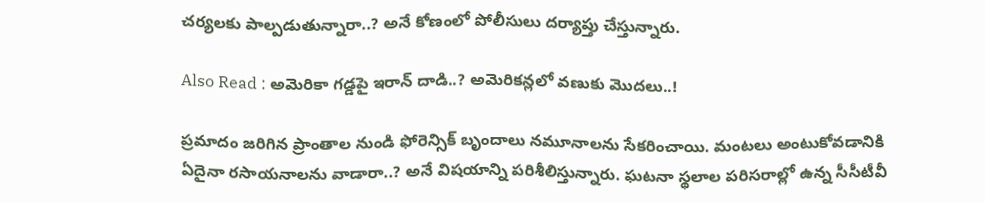చర్యలకు పాల్పడుతున్నారా..? అనే కోణంలో పోలీసులు దర్యాప్తు చేస్తున్నారు.

Also Read : అమెరికా గడ్డపై ఇరాన్ దాడి..? అమెరికన్లలో వణుకు మొదలు..!

ప్రమాదం జరిగిన ప్రాంతాల నుండి ఫోరెన్సిక్ బృందాలు నమూనాలను సేకరించాయి. మంటలు అంటుకోవడానికి ఏదైనా రసాయనాలను వాడారా..? అనే విషయాన్ని పరిశీలిస్తున్నారు. ఘటనా స్థలాల పరిసరాల్లో ఉన్న సీసీటీవీ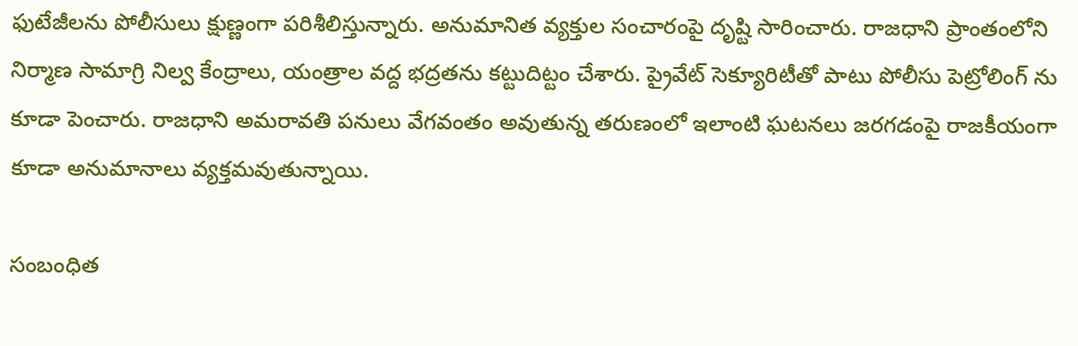ఫుటేజీలను పోలీసులు క్షుణ్ణంగా పరిశీలిస్తున్నారు. అనుమానిత వ్యక్తుల సంచారంపై దృష్టి సారించారు. రాజధాని ప్రాంతంలోని నిర్మాణ సామాగ్రి నిల్వ కేంద్రాలు, యంత్రాల వద్ద భద్రతను కట్టుదిట్టం చేశారు. ప్రైవేట్ సెక్యూరిటీతో పాటు పోలీసు పెట్రోలింగ్‌ ను కూడా పెంచారు. రాజధాని అమరావతి పనులు వేగవంతం అవుతున్న తరుణంలో ఇలాంటి ఘటనలు జరగడంపై రాజకీయంగా కూడా అనుమానాలు వ్యక్తమవుతున్నాయి.

సంబంధిత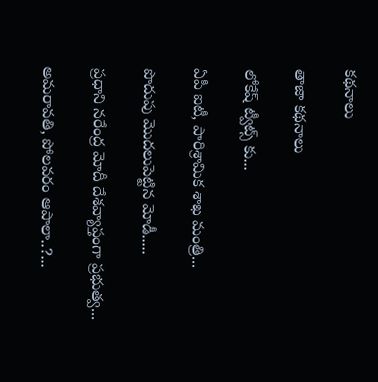కథనాలు

తాజా కథనాలు

లోకేష్ ట్వీట్స్ కు...

ఏపీ ఐటీ, పారిశ్రామిక శాఖ మంత్రి...

పొదుపు మొదలుపెట్టిన మోడీ.....

ప్రధాని నరేంద్ర మోదీ దేశవ్యాప్తంగా ప్రభుత్వ...

అమరావతి, పోలవరం ఆపాలా..?...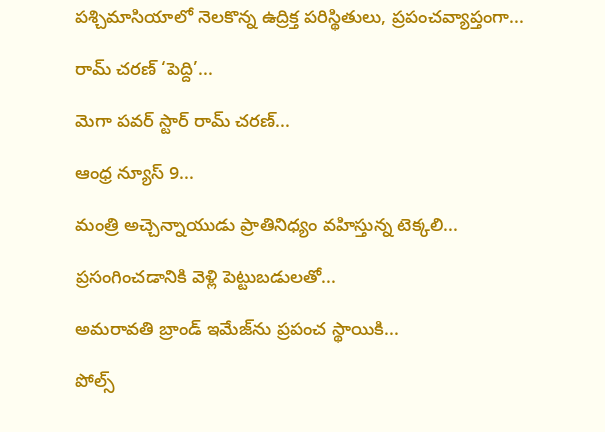పశ్చిమాసియాలో నెలకొన్న ఉద్రిక్త పరిస్థితులు, ప్రపంచవ్యాప్తంగా...

రామ్ చరణ్ ‘పెద్ది’...

మెగా పవర్ స్టార్ రామ్ చరణ్...

ఆంధ్ర న్యూస్ 9...

మంత్రి అచ్చెన్నాయుడు ప్రాతినిధ్యం వహిస్తున్న టెక్కలి...

ప్రసంగించడానికి వెళ్లి పెట్టుబడులతో...

అమరావతి బ్రాండ్ ఇమేజ్‌ను ప్రపంచ స్థాయికి...

పోల్స్